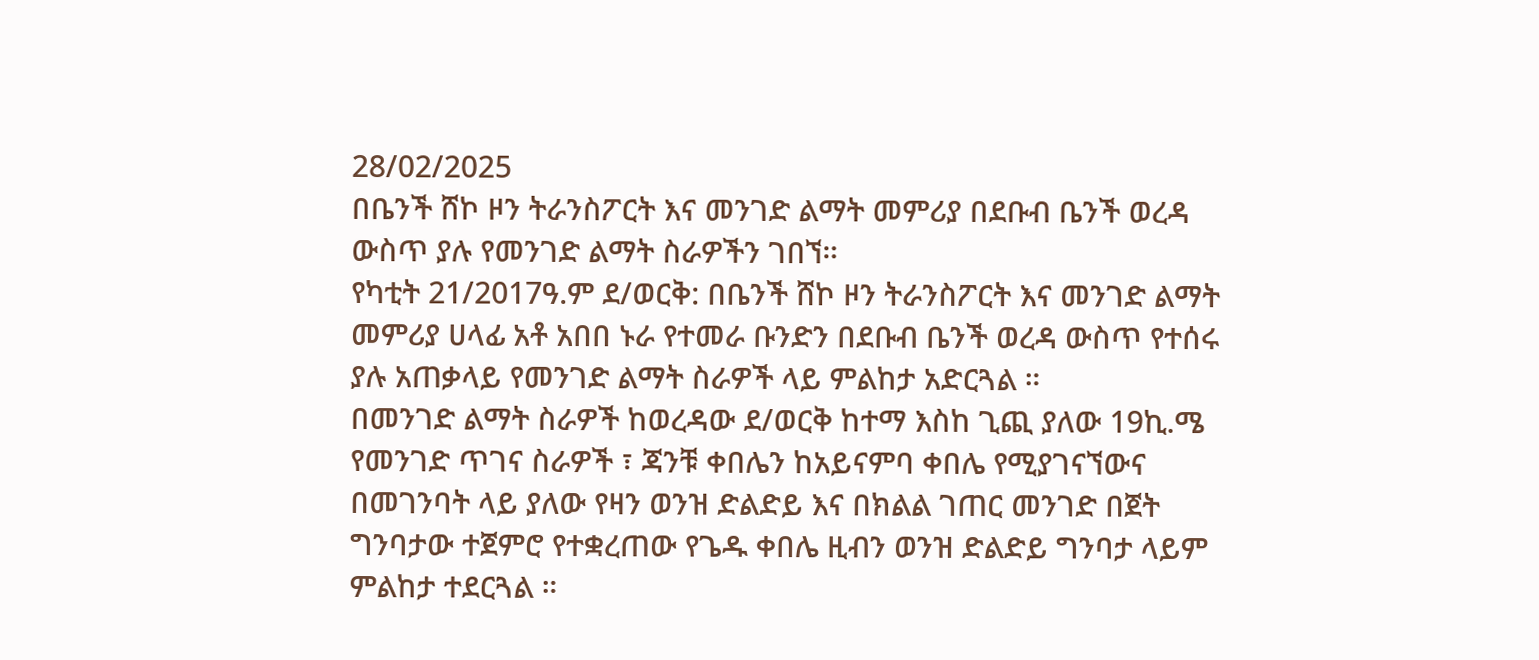28/02/2025
በቤንች ሸኮ ዞን ትራንስፖርት እና መንገድ ልማት መምሪያ በደቡብ ቤንች ወረዳ ውስጥ ያሉ የመንገድ ልማት ስራዎችን ገበኘ።
የካቲት 21/2017ዓ.ም ደ/ወርቅ: በቤንች ሸኮ ዞን ትራንስፖርት እና መንገድ ልማት መምሪያ ሀላፊ አቶ አበበ ኑራ የተመራ ቡንድን በደቡብ ቤንች ወረዳ ውስጥ የተሰሩ ያሉ አጠቃላይ የመንገድ ልማት ስራዎች ላይ ምልከታ አድርጓል ።
በመንገድ ልማት ስራዎች ከወረዳው ደ/ወርቅ ከተማ እስከ ጊጪ ያለው 19ኪ.ሜ የመንገድ ጥገና ስራዎች ፣ ጃንቹ ቀበሌን ከአይናምባ ቀበሌ የሚያገናኘውና በመገንባት ላይ ያለው የዛን ወንዝ ድልድይ እና በክልል ገጠር መንገድ በጀት ግንባታው ተጀምሮ የተቋረጠው የጌዱ ቀበሌ ዚብን ወንዝ ድልድይ ግንባታ ላይም ምልከታ ተደርጓል ።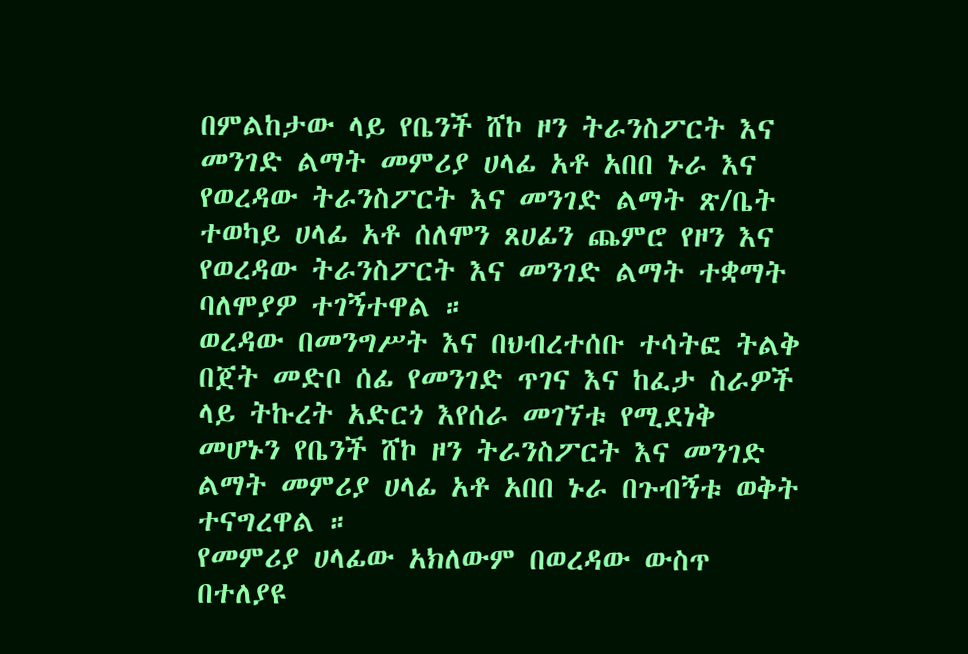በምልከታው ላይ የቤንች ሸኮ ዞን ትራንስፖርት እና መንገድ ልማት መምሪያ ሀላፊ አቶ አበበ ኑራ እና የወረዳው ትራንስፖርት እና መንገድ ልማት ጽ/ቤት ተወካይ ሀላፊ አቶ ሰለሞን ጸሀፊን ጨምሮ የዞን እና የወረዳው ትራንስፖርት እና መንገድ ልማት ተቋማት ባለሞያዎ ተገኝተዋል ።
ወረዳው በመንግሥት እና በህብረተሰቡ ተሳትፎ ትልቅ በጀት መድቦ ሰፊ የመንገድ ጥገና እና ከፈታ ስራዎች ላይ ትኩረት አድርጎ እየሰራ መገኘቱ የሚደነቅ መሆኑን የቤንች ሸኮ ዞን ትራንስፖርት እና መንገድ ልማት መምሪያ ሀላፊ አቶ አበበ ኑራ በጉብኝቱ ወቅት ተናግረዋል ።
የመምሪያ ሀላፊው አክለውም በወረዳው ውስጥ በተለያዩ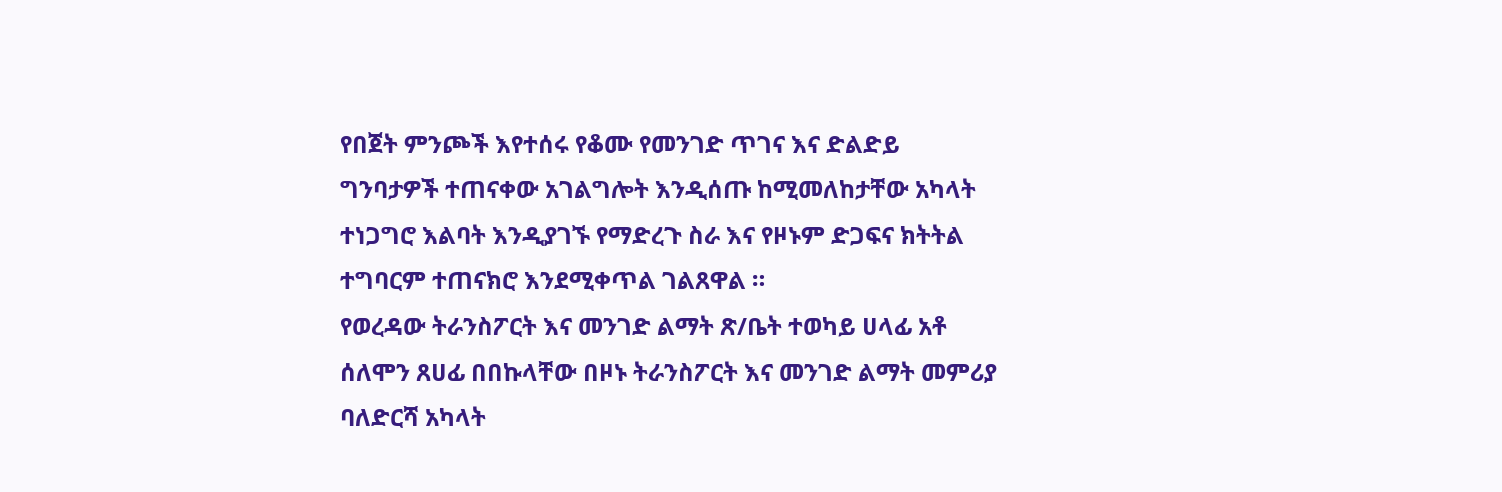የበጀት ምንጮች እየተሰሩ የቆሙ የመንገድ ጥገና እና ድልድይ ግንባታዎች ተጠናቀው አገልግሎት እንዲሰጡ ከሚመለከታቸው አካላት ተነጋግሮ እልባት እንዲያገኙ የማድረጉ ስራ እና የዞኑም ድጋፍና ክትትል ተግባርም ተጠናክሮ እንደሚቀጥል ገልጸዋል ።
የወረዳው ትራንስፖርት እና መንገድ ልማት ጽ/ቤት ተወካይ ሀላፊ አቶ ሰለሞን ጸሀፊ በበኩላቸው በዞኑ ትራንስፖርት እና መንገድ ልማት መምሪያ ባለድርሻ አካላት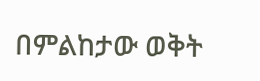በምልከታው ወቅት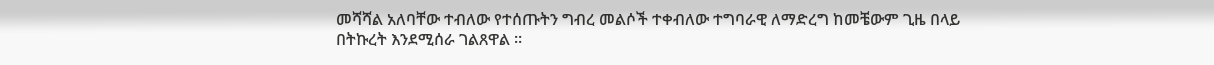መሻሻል አለባቸው ተብለው የተሰጡትን ግብረ መልሶች ተቀብለው ተግባራዊ ለማድረግ ከመቼውም ጊዜ በላይ በትኩረት እንደሚሰራ ገልጸዋል ።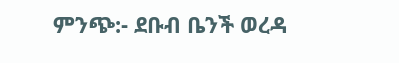ምንጭ:- ደቡብ ቤንች ወረዳ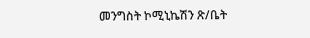መንግስት ኮሚኒኬሽን ጽ/ቤት